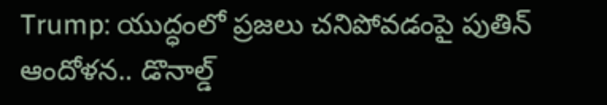Trump: యుద్ధంలో ప్రజలు చనిపోవడంపై పుతిన్ ఆందోళన.. డొనాల్డ్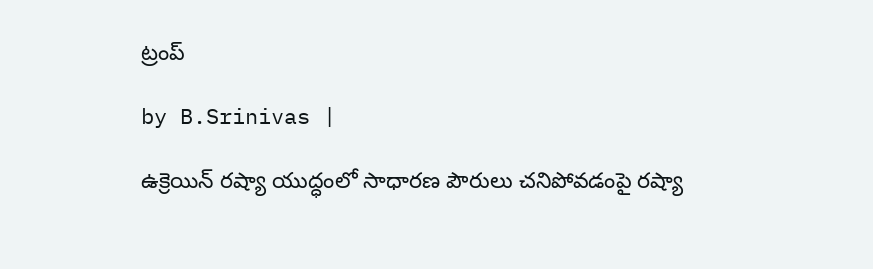ట్రంప్

by B.Srinivas |

ఉక్రెయిన్ రష్యా యుద్ధంలో సాధారణ పౌరులు చనిపోవడంపై రష్యా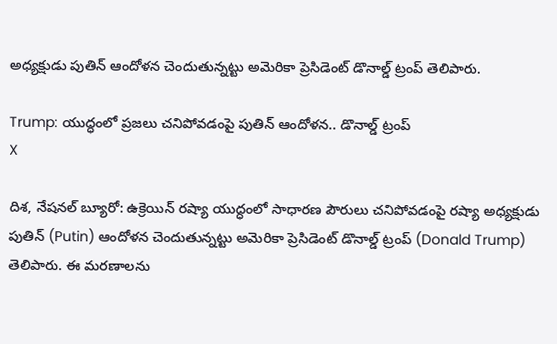అధ్యక్షుడు పుతిన్ ఆందోళన చెందుతున్నట్టు అమెరికా ప్రెసిడెంట్ డొనాల్డ్ ట్రంప్ తెలిపారు.

Trump: యుద్ధంలో ప్రజలు చనిపోవడంపై పుతిన్ ఆందోళన.. డొనాల్డ్ ట్రంప్
X

దిశ, నేషనల్ బ్యూరో: ఉక్రెయిన్ రష్యా యుద్ధంలో సాధారణ పౌరులు చనిపోవడంపై రష్యా అధ్యక్షుడు పుతిన్ (Putin) ఆందోళన చెందుతున్నట్టు అమెరికా ప్రెసిడెంట్ డొనాల్డ్ ట్రంప్ (Donald Trump) తెలిపారు. ఈ మరణాలను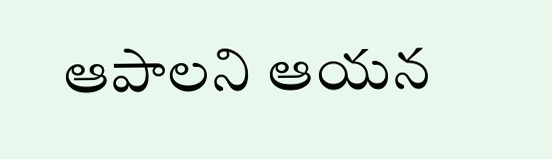ఆపాలని ఆయన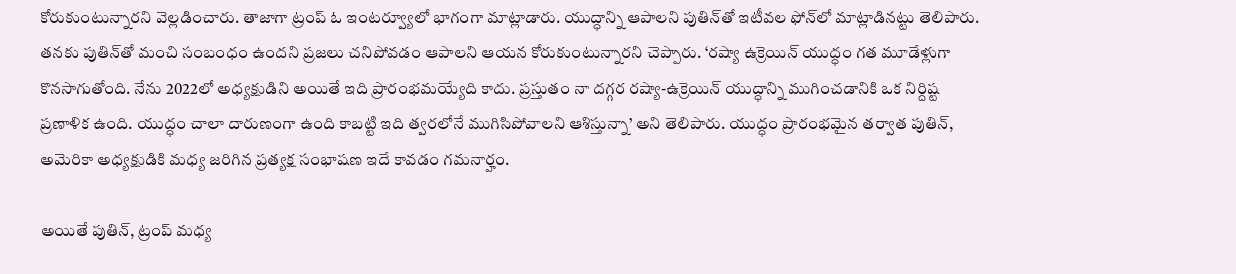కోరుకుంటున్నారని వెల్లడించారు. తాజాగా ట్రంప్ ఓ ఇంటర్వ్యూలో భాగంగా మాట్లాడారు. యుద్ధాన్ని ఆపాలని పుతిన్‌తో ఇటీవల ఫోన్‌లో మాట్లాడినట్టు తెలిపారు. తనకు పుతిన్‌తో మంచి సంబంధం ఉందని ప్రజలు చనిపోవడం ఆపాలని ఆయన కోరుకుంటున్నారని చెప్పారు. ‘రష్యా ఉక్రెయిన్ యుద్ధం గత మూడేళ్లుగా కొనసాగుతోంది. నేను 2022లో అధ్యక్షుడిని అయితే ఇది ప్రారంభమయ్యేది కాదు. ప్రస్తుతం నా దగ్గర రష్యా-ఉక్రెయిన్ యుద్ధాన్ని ముగించడానికి ఒక నిర్దిష్ట ప్రణాళిక ఉంది. యుద్ధం చాలా దారుణంగా ఉంది కాబట్టి ఇది త్వరలోనే ముగిసిపోవాలని ఆశిస్తున్నా’ అని తెలిపారు. యుద్ధం ప్రారంభమైన తర్వాత పుతిన్, అమెరికా అధ్యక్షుడికి మధ్య జరిగిన ప్రత్యక్ష సంభాషణ ఇదే కావడం గమనార్హం.

అయితే పుతిన్, ట్రంప్ మధ్య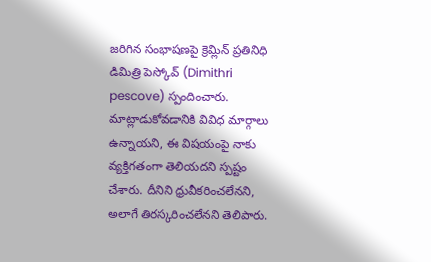జరిగిన సంభాషణపై క్రెమ్లిన్ ప్రతినిధి డిమిత్రి పెస్కోవ్ (Dimithri pescove) స్పందించారు. మాట్లాడుకోవడానికి వివిధ మార్గాలు ఉన్నాయని, ఈ విషయంపై నాకు వ్యక్తిగతంగా తెలియదని స్పష్టం చేశారు. దీనిని ధ్రువీకరించలేనని, అలాగే తిరస్కరించలేనని తెలిపారు.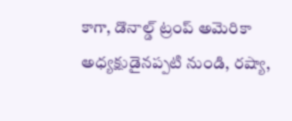కాగా, డొనాల్డ్ ట్రంప్ అమెరికా అధ్యక్షుడైనప్పటి నుండి, రష్యా,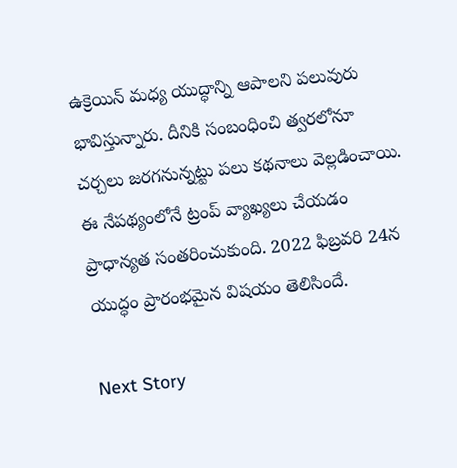ఉక్రెయిన్ మధ్య యుద్ధాన్ని ఆపాలని పలువురు భావిస్తున్నారు. దీనికి సంబంధించి త్వరలోనూ చర్చలు జరగనున్నట్టు పలు కథనాలు వెల్లడించాయి. ఈ నేపథ్యంలోనే ట్రంప్ వ్యాఖ్యలు చేయడం ప్రాధాన్యత సంతరించుకుంది. 2022 ఫిబ్రవరి 24న యుద్ధం ప్రారంభమైన విషయం తెలిసిందే.

Next Story